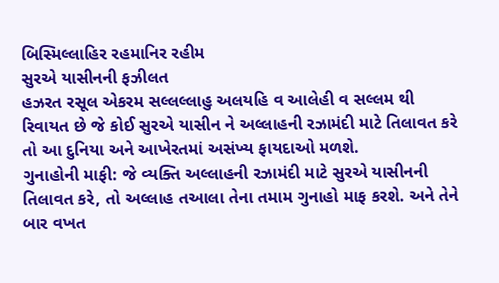બિસ્મિલ્લાહિર રહમાનિર રહીમ
સુરએ યાસીનની ફઝીલત
હઝરત રસૂલ એકરમ સલ્લલ્લાહુ અલયહિ વ આલેહી વ સલ્લમ થી રિવાયત છે જે કોઈ સુરએ યાસીન ને અલ્લાહની રઝામંદી માટે તિલાવત કરે તો આ દુનિયા અને આખેરતમાં અસંખ્ય ફાયદાઓ મળશે.
ગુનાહોની માફી: જે વ્યક્તિ અલ્લાહની રઝામંદી માટે સુરએ યાસીનની તિલાવત કરે, તો અલ્લાહ તઆલા તેના તમામ ગુનાહો માફ કરશે. અને તેને બાર વખત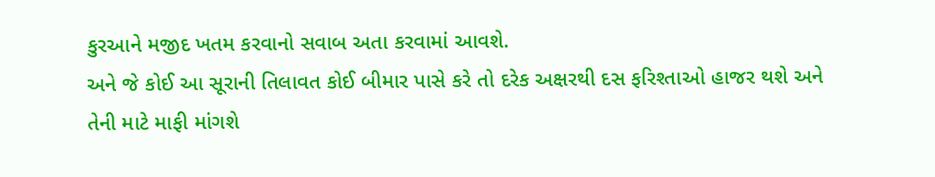કુરઆને મજીદ ખતમ કરવાનો સવાબ અતા કરવામાં આવશે.
અને જે કોઈ આ સૂરાની તિલાવત કોઈ બીમાર પાસે કરે તો દરેક અક્ષરથી દસ ફરિશ્તાઓ હાજર થશે અને તેની માટે માફી માંગશે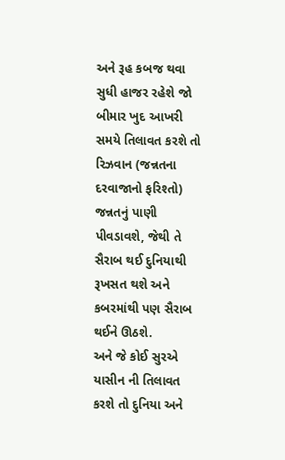અને રૂહ કબજ થવા સુધી હાજર રહેશે જો બીમાર ખુદ આખરી સમયે તિલાવત કરશે તો રિઝવાન (જન્નતના દરવાજાનો ફરિશ્તો) જન્નતનું પાણી પીવડાવશે, જેથી તે સૈરાબ થઈ દુનિયાથી રૂખસત થશે અને કબરમાંથી પણ સૈરાબ થઈને ઊઠશે.
અને જે કોઈ સુરએ યાસીન ની તિલાવત કરશે તો દુનિયા અને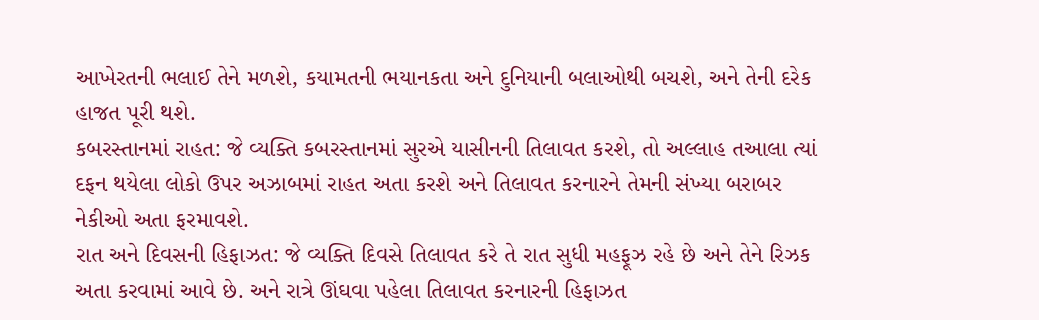આખેરતની ભલાઈ તેને મળશે, કયામતની ભયાનકતા અને દુનિયાની બલાઓથી બચશે, અને તેની દરેક હાજત પૂરી થશે.
કબરસ્તાનમાં રાહત: જે વ્યક્તિ કબરસ્તાનમાં સુરએ યાસીનની તિલાવત કરશે, તો અલ્લાહ તઆલા ત્યાં દફન થયેલા લોકો ઉપર અઝાબમાં રાહત અતા કરશે અને તિલાવત કરનારને તેમની સંખ્યા બરાબર નેકીઓ અતા ફરમાવશે.
રાત અને દિવસની હિફાઝત: જે વ્યક્તિ દિવસે તિલાવત કરે તે રાત સુધી મહફૂઝ રહે છે અને તેને રિઝક અતા કરવામાં આવે છે. અને રાત્રે ઊંઘવા પહેલા તિલાવત કરનારની હિફાઝત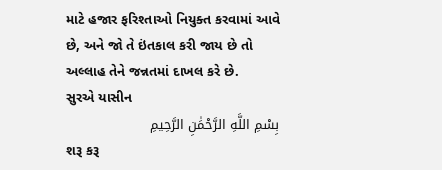માટે હજાર ફરિશ્તાઓ નિયુક્ત કરવામાં આવે છે, અને જો તે ઇંતકાલ કરી જાય છે તો અલ્લાહ તેને જન્નતમાં દાખલ કરે છે.
સુરએ યાસીન
بِسْمِ اللَّهِ الرَّحْمَٰنِ الرَّحِيمِ
શરૂ કરૂ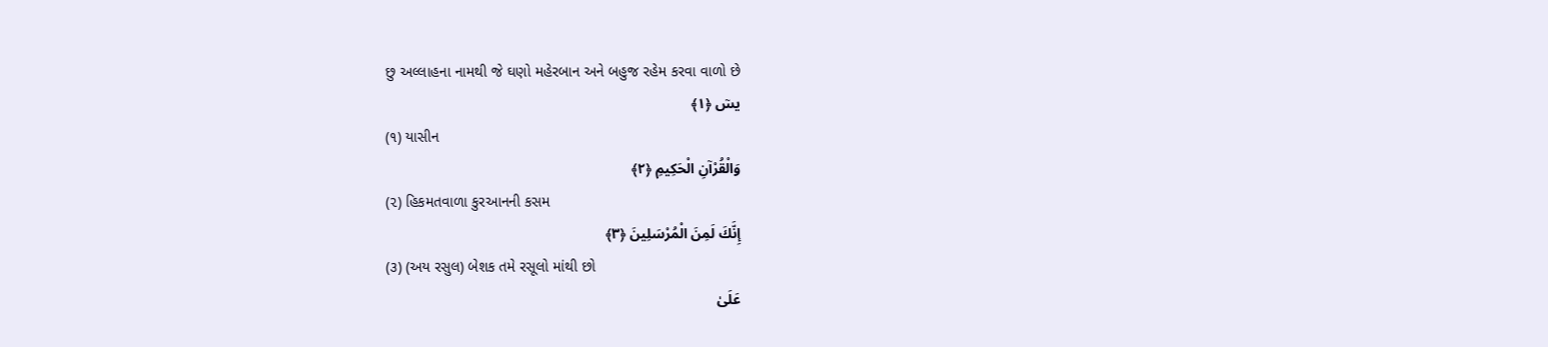છુ અલ્લાહના નામથી જે ઘણો મહેરબાન અને બહુજ રહેમ કરવા વાળો છે
يسٓ ﴿١﴾
(૧) યાસીન
وَالْقُرْآنِ الْحَكِيمِ ﴿٢﴾
(૨) હિકમતવાળા કુરઆનની કસમ
إِنَّكَ لَمِنَ الْمُرْسَلِينَ ﴿٣﴾
(૩) (અય રસુલ) બેશક તમે રસૂલો માંથી છો
عَلَىٰ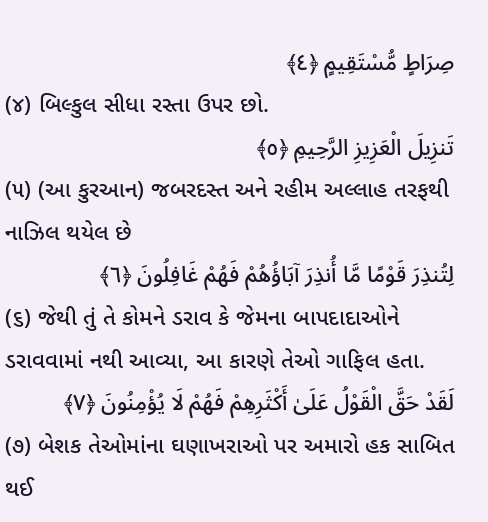صِرَاطٍ مُّسْتَقِيمٍ ﴿٤﴾
(૪) બિલ્કુલ સીધા રસ્તા ઉપર છો.
تَنزِيلَ الْعَزِيزِ الرَّحِيمِ ﴿٥﴾
(૫) (આ કુરઆન) જબરદસ્ત અને રહીમ અલ્લાહ તરફથી નાઝિલ થયેલ છે
لِتُنذِرَ قَوْمًا مَّا أُنذِرَ آبَاؤُهُمْ فَهُمْ غَافِلُونَ ﴿٦﴾
(૬) જેથી તું તે કોમને ડરાવ કે જેમના બાપદાદાઓને ડરાવવામાં નથી આવ્યા, આ કારણે તેઓ ગાફિલ હતા.
لَقَدْ حَقَّ الْقَوْلُ عَلَىٰ أَكْثَرِهِمْ فَهُمْ لَا يُؤْمِنُونَ ﴿٧﴾
(૭) બેશક તેઓમાંના ઘણાખરાઓ પર અમારો હક સાબિત થઈ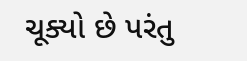ચૂક્યો છે પરંતુ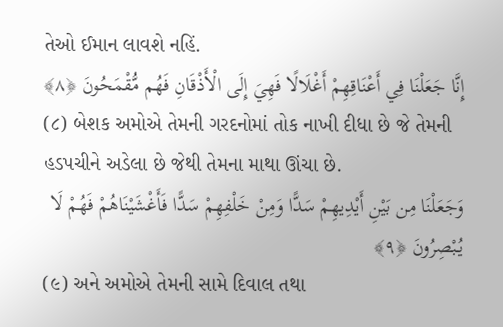તેઓ ઈમાન લાવશે નહિં.
إِنَّا جَعَلْنَا فِي أَعْنَاقِهِمْ أَغْلَالًا فَهِيَ إِلَى الْأَذْقَانِ فَهُم مُّقْمَحُونَ ﴿٨﴾
(૮) બેશક અમોએ તેમની ગરદનોમાં તોક નાખી દીધા છે જે તેમની હડપચીને અડેલા છે જેથી તેમના માથા ઊંચા છે.
وَجَعَلْنَا مِن بَيْنِ أَيْدِيهِمْ سَدًّا وَمِنْ خَلْفِهِمْ سَدًّا فَأَغْشَيْنَاهُمْ فَهُمْ لَا يُبْصِرُونَ ﴿٩﴾
(૯) અને અમોએ તેમની સામે દિવાલ તથા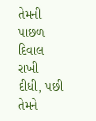તેમની પાછળ દિવાલ રાખી દીધી, પછી તેમને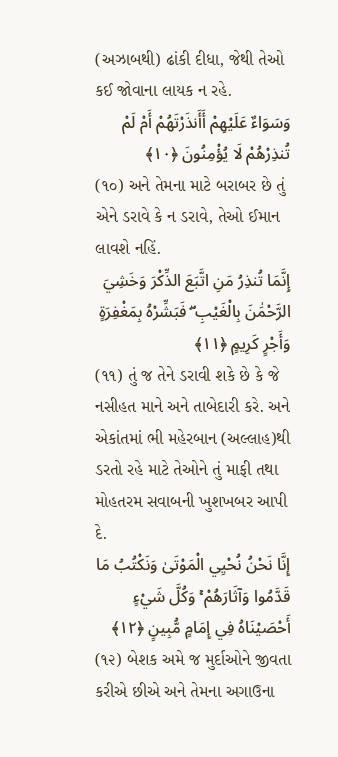(અઝાબથી) ઢાંકી દીધા, જેથી તેઓ કઈ જોવાના લાયક ન રહે.
وَسَوَاءٌ عَلَيْهِمْ أَأَنذَرْتَهُمْ أَمْ لَمْ تُنذِرْهُمْ لَا يُؤْمِنُونَ ﴿١٠﴾
(૧૦) અને તેમના માટે બરાબર છે તું એને ડરાવે કે ન ડરાવે, તેઓ ઈમાન લાવશે નહિં.
إِنَّمَا تُنذِرُ مَنِ اتَّبَعَ الذِّكْرَ وَخَشِيَ الرَّحْمَٰنَ بِالْغَيْبِ ۖ فَبَشِّرْهُ بِمَغْفِرَةٍ وَأَجْرٍ كَرِيمٍ ﴿١١﴾
(૧૧) તું જ તેને ડરાવી શકે છે કે જે નસીહત માને અને તાબેદારી કરે. અને એકાંતમાં ભી મહેરબાન (અલ્લાહ)થી ડરતો રહે માટે તેઓને તું માફી તથા મોહતરમ સવાબની ખુશખબર આપી દે.
إِنَّا نَحْنُ نُحْيِي الْمَوْتَىٰ وَنَكْتُبُ مَا قَدَّمُوا وَآثَارَهُمْ ۚ وَكُلَّ شَيْءٍ أَحْصَيْنَاهُ فِي إِمَامٍ مُّبِينٍ ﴿١٢﴾
(૧૨) બેશક અમે જ મુર્દાઓને જીવતા કરીએ છીએ અને તેમના અગાઉના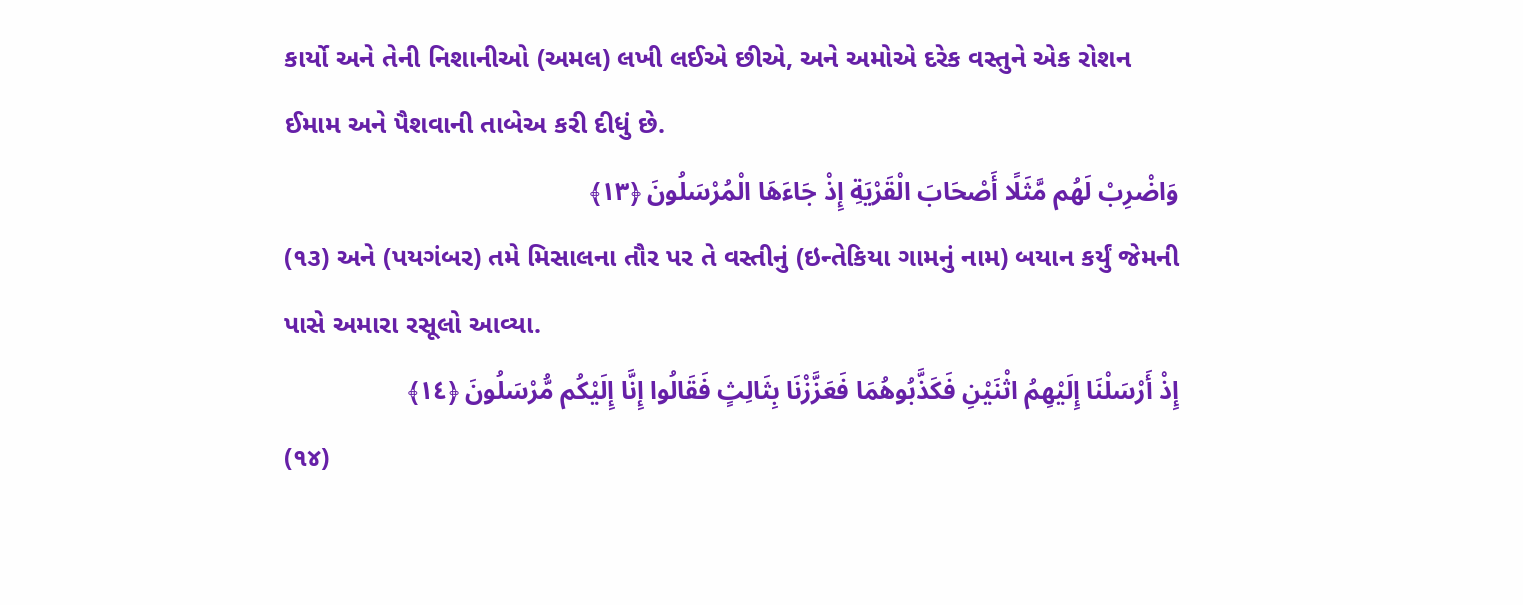કાર્યો અને તેની નિશાનીઓ (અમલ) લખી લઈએ છીએ, અને અમોએ દરેક વસ્તુને એક રોશન ઈમામ અને પૈશવાની તાબેઅ કરી દીધું છે.
وَاضْرِبْ لَهُم مَّثَلًا أَصْحَابَ الْقَرْيَةِ إِذْ جَاءَهَا الْمُرْسَلُونَ ﴿١٣﴾
(૧૩) અને (પયગંબર) તમે મિસાલના તૌર પર તે વસ્તીનું (ઇન્તેકિયા ગામનું નામ) બયાન કર્યું જેમની પાસે અમારા રસૂલો આવ્યા.
إِذْ أَرْسَلْنَا إِلَيْهِمُ اثْنَيْنِ فَكَذَّبُوهُمَا فَعَزَّزْنَا بِثَالِثٍ فَقَالُوا إِنَّا إِلَيْكُم مُّرْسَلُونَ ﴿١٤﴾
(૧૪)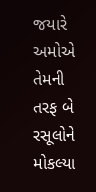જયારે અમોએ તેમની તરફ બે રસૂલોને મોકલ્યા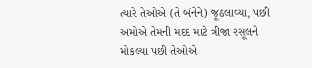ત્યારે તેઓએ (તે બંનેને) જૂઠલાવ્યા, પછી અમોએ તેમની મદદ માટે ત્રીજા રસૂલને મોકલ્યા પછી તેઓએ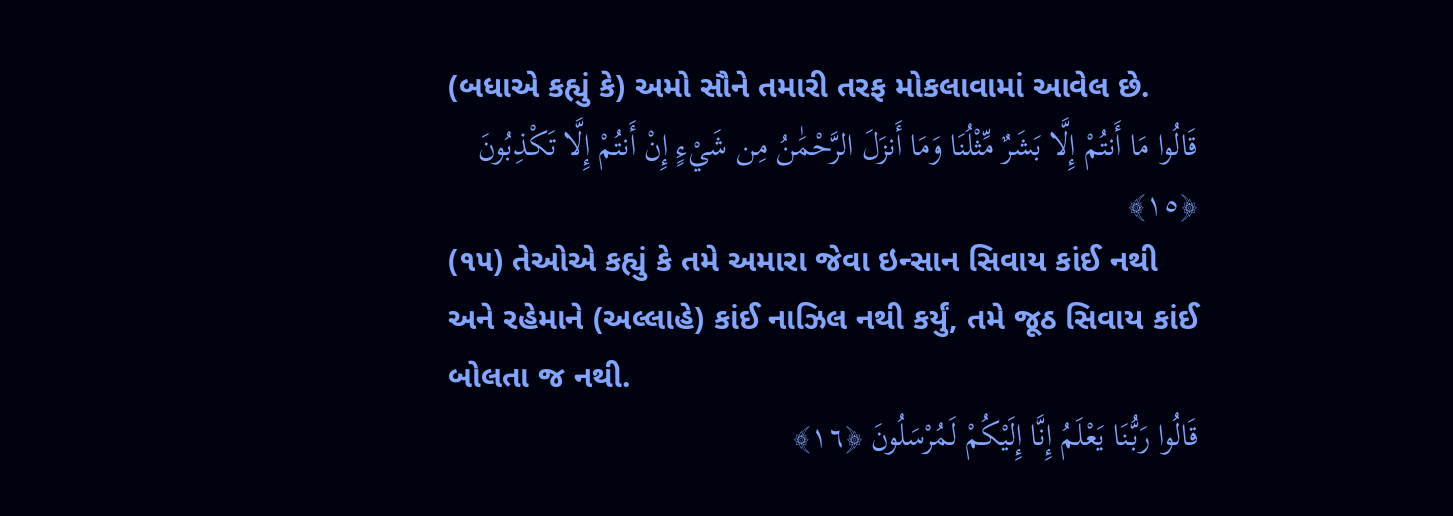(બધાએ કહ્યું કે) અમો સૌને તમારી તરફ મોકલાવામાં આવેલ છે.
قَالُوا مَا أَنتُمْ إِلَّا بَشَرٌ مِّثْلُنَا وَمَا أَنزَلَ الرَّحْمَٰنُ مِن شَيْءٍ إِنْ أَنتُمْ إِلَّا تَكْذِبُونَ ﴿١٥﴾
(૧૫) તેઓએ કહ્યું કે તમે અમારા જેવા ઇન્સાન સિવાય કાંઈ નથી અને રહેમાને (અલ્લાહે) કાંઈ નાઝિલ નથી કર્યું, તમે જૂઠ સિવાય કાંઈ બોલતા જ નથી.
قَالُوا رَبُّنَا يَعْلَمُ إِنَّا إِلَيْكُمْ لَمُرْسَلُونَ ﴿١٦﴾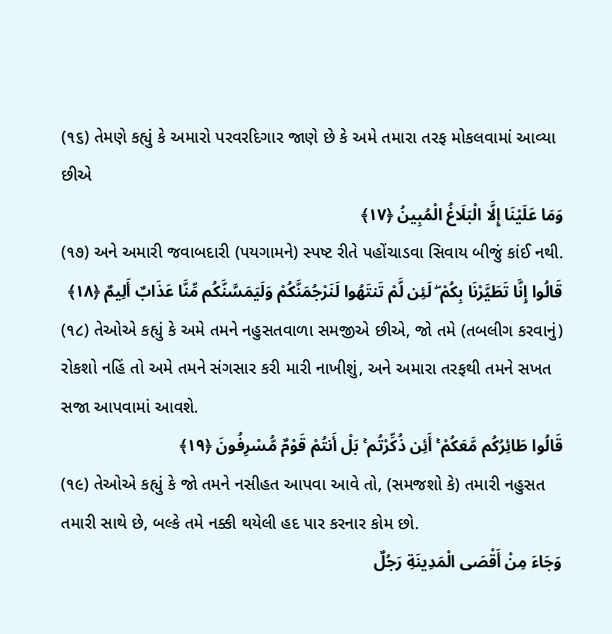(૧૬) તેમણે કહ્યું કે અમારો પરવરદિગાર જાણે છે કે અમે તમારા તરફ મોકલવામાં આવ્યા છીએ
وَمَا عَلَيْنَا إِلَّا الْبَلَاغُ الْمُبِينُ ﴿١٧﴾
(૧૭) અને અમારી જવાબદારી (પયગામને) સ્પષ્ટ રીતે પહોંચાડવા સિવાય બીજું કાંઈ નથી.
قَالُوا إِنَّا تَطَيَّرْنَا بِكُمْ ۖ لَئِن لَّمْ تَنتَهُوا لَنَرْجُمَنَّكُمْ وَلَيَمَسَّنَّكُم مِّنَّا عَذَابٌ أَلِيمٌ ﴿١٨﴾
(૧૮) તેઓએ કહ્યું કે અમે તમને નહુસતવાળા સમજીએ છીએ, જો તમે (તબલીગ કરવાનું) રોકશો નહિં તો અમે તમને સંગસાર કરી મારી નાખીશું, અને અમારા તરફથી તમને સખત સજા આપવામાં આવશે.
قَالُوا طَائِرُكُم مَّعَكُمْ ۚ أَئِن ذُكِّرْتُم ۚ بَلْ أَنتُمْ قَوْمٌ مُّسْرِفُونَ ﴿١٩﴾
(૧૯) તેઓએ કહ્યું કે જો તમને નસીહત આપવા આવે તો, (સમજશો કે) તમારી નહુસત તમારી સાથે છે, બલ્કે તમે નક્કી થયેલી હદ પાર કરનાર કોમ છો.
وَجَاءَ مِنْ أَقْصَى الْمَدِينَةِ رَجُلٌ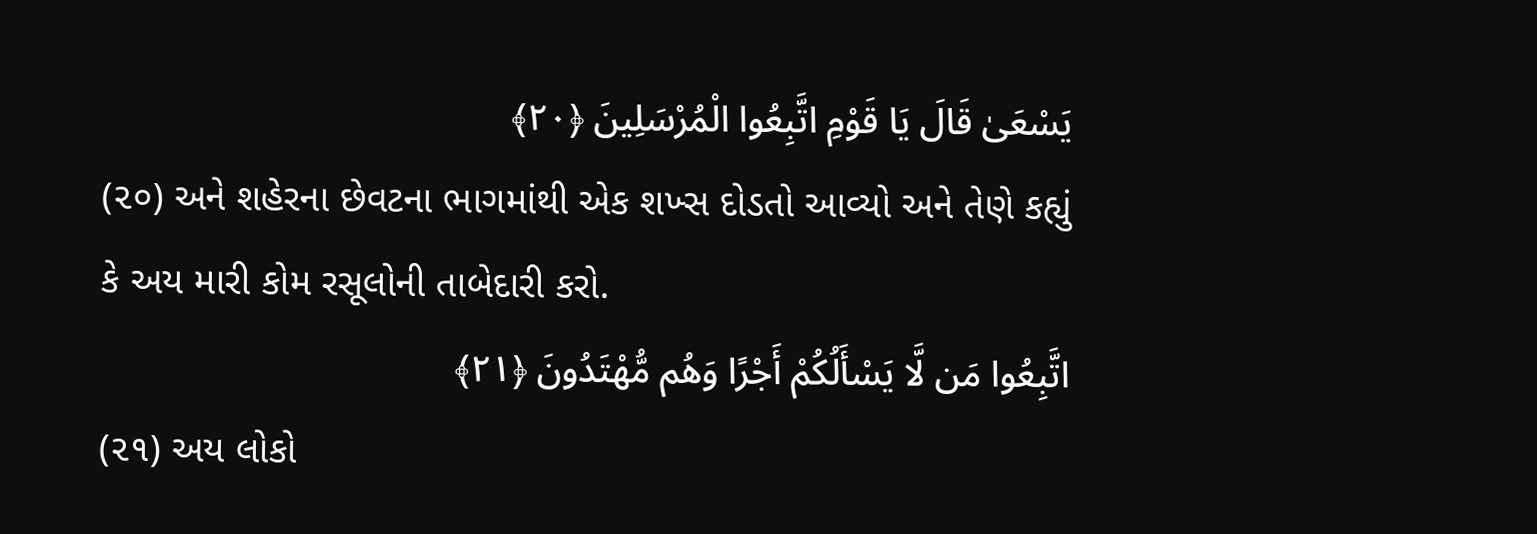يَسْعَىٰ قَالَ يَا قَوْمِ اتَّبِعُوا الْمُرْسَلِينَ ﴿٢٠﴾
(૨૦) અને શહેરના છેવટના ભાગમાંથી એક શખ્સ દોડતો આવ્યો અને તેણે કહ્યું કે અય મારી કોમ રસૂલોની તાબેદારી કરો.
اتَّبِعُوا مَن لَّا يَسْأَلُكُمْ أَجْرًا وَهُم مُّهْتَدُونَ ﴿٢١﴾
(૨૧) અય લોકો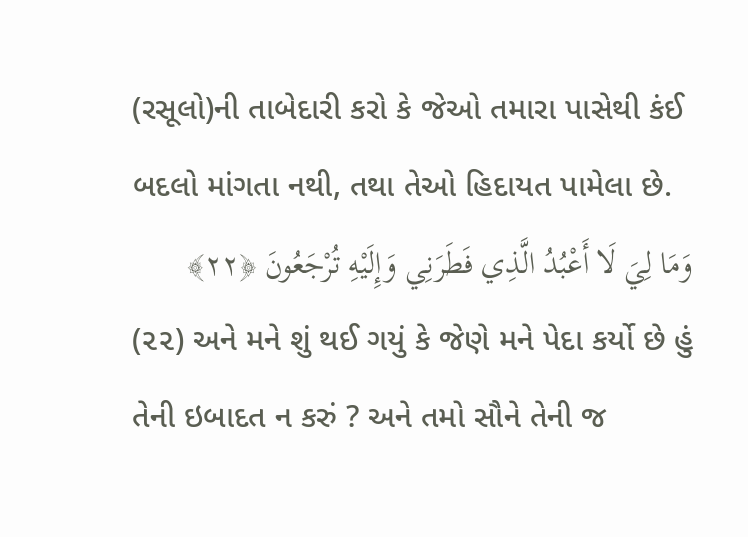(રસૂલો)ની તાબેદારી કરો કે જેઓ તમારા પાસેથી કંઈ બદલો માંગતા નથી, તથા તેઓ હિદાયત પામેલા છે.
وَمَا لِيَ لَا أَعْبُدُ الَّذِي فَطَرَنِي وَإِلَيْهِ تُرْجَعُونَ ﴿٢٢﴾
(૨૨) અને મને શું થઈ ગયું કે જેણે મને પેદા કર્યો છે હું તેની ઇબાદત ન કરું ? અને તમો સૌને તેની જ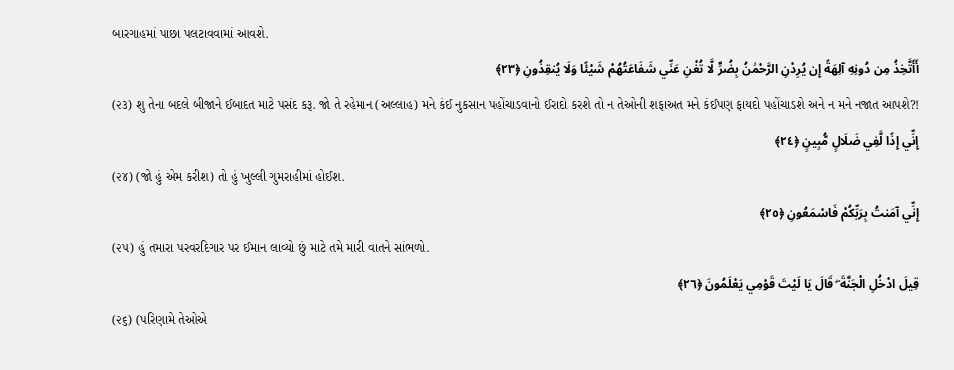બારગાહમાં પાછા પલટાવવામાં આવશે.
أَأَتَّخِذُ مِن دُونِهِ آلِهَةً إِن يُرِدْنِ الرَّحْمَٰنُ بِضُرٍّ لَّا تُغْنِ عَنِّي شَفَاعَتُهُمْ شَيْئًا وَلَا يُنقِذُونِ ﴿٢٣﴾
(૨૩) શુ તેના બદલે બીજાને ઈબાદત માટે પસંદ કરૂ. જો તે રહેમાન (અલ્લાહ) મને કંઈ નુકસાન પહોંચાડવાનો ઈરાદો કરશે તો ન તેઓની શફાઅત મને કંઈપણ ફાયદો પહોંચાડશે અને ન મને નજાત આપશે?!
إِنِّي إِذًا لَّفِي ضَلَالٍ مُّبِينٍ ﴿٢٤﴾
(૨૪) (જો હું એમ કરીશ) તો હું ખુલ્લી ગુમરાહીમાં હોઈશ.
إِنِّي آمَنتُ بِرَبِّكُمْ فَاسْمَعُونِ ﴿٢٥﴾
(૨૫) હું તમારા પરવરદિગાર પર ઈમાન લાવ્યો છું માટે તમે મારી વાતને સાંભળો.
قِيلَ ادْخُلِ الْجَنَّةَ ۖ قَالَ يَا لَيْتَ قَوْمِي يَعْلَمُونَ ﴿٢٦﴾
(૨૬) (પરિણામે તેઓએ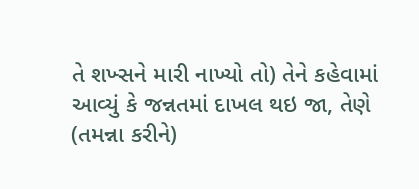તે શખ્સને મારી નાખ્યો તો) તેને કહેવામાં આવ્યું કે જન્નતમાં દાખલ થઇ જા, તેણે (તમન્ના કરીને)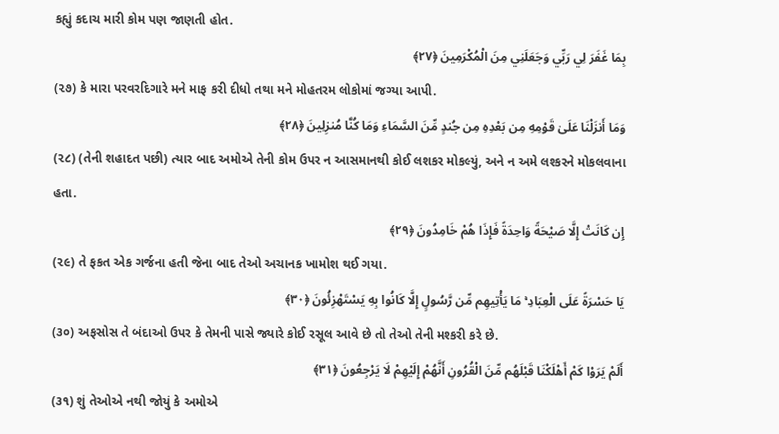કહ્યું કદાચ મારી કોમ પણ જાણતી હોત.
بِمَا غَفَرَ لِي رَبِّي وَجَعَلَنِي مِنَ الْمُكْرَمِينَ ﴿٢٧﴾
(૨૭) કે મારા પરવરદિગારે મને માફ કરી દીધો તથા મને મોહતરમ લોકોમાં જગ્યા આપી.
وَمَا أَنزَلْنَا عَلَىٰ قَوْمِهِ مِن بَعْدِهِ مِن جُندٍ مِّنَ السَّمَاءِ وَمَا كُنَّا مُنزِلِينَ ﴿٢٨﴾
(૨૮) (તેની શહાદત પછી) ત્યાર બાદ અમોએ તેની કોમ ઉપર ન આસમાનથી કોઈ લશકર મોકલ્યું, અને ન અમે લશ્કરને મોકલવાના હતા.
إِن كَانَتْ إِلَّا صَيْحَةً وَاحِدَةً فَإِذَا هُمْ خَامِدُونَ ﴿٢٩﴾
(૨૯) તે ફકત એક ગર્જના હતી જેના બાદ તેઓ અચાનક ખામોશ થઈ ગયા.
يَا حَسْرَةً عَلَى الْعِبَادِ ۚ مَا يَأْتِيهِم مِّن رَّسُولٍ إِلَّا كَانُوا بِهِ يَسْتَهْزِئُونَ ﴿٣٠﴾
(૩૦) અફસોસ તે બંદાઓ ઉપર કે તેમની પાસે જ્યારે કોઈ રસૂલ આવે છે તો તેઓ તેની મશ્કરી કરે છે.
أَلَمْ يَرَوْا كَمْ أَهْلَكْنَا قَبْلَهُم مِّنَ الْقُرُونِ أَنَّهُمْ إِلَيْهِمْ لَا يَرْجِعُونَ ﴿٣١﴾
(૩૧) શું તેઓએ નથી જોયું કે અમોએ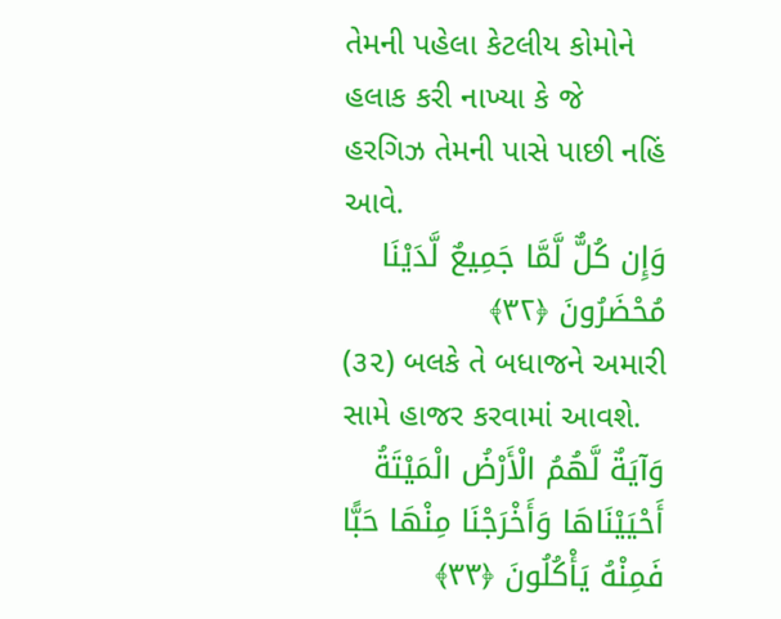તેમની પહેલા કેટલીય કોમોને હલાક કરી નાખ્યા કે જે હરગિઝ તેમની પાસે પાછી નહિં આવે.
وَإِن كُلٌّ لَّمَّا جَمِيعٌ لَّدَيْنَا مُحْضَرُونَ ﴿٣٢﴾
(૩૨) બલકે તે બધાજને અમારી સામે હાજર કરવામાં આવશે.
وَآيَةٌ لَّهُمُ الْأَرْضُ الْمَيْتَةُ أَحْيَيْنَاهَا وَأَخْرَجْنَا مِنْهَا حَبًّا فَمِنْهُ يَأْكُلُونَ ﴿٣٣﴾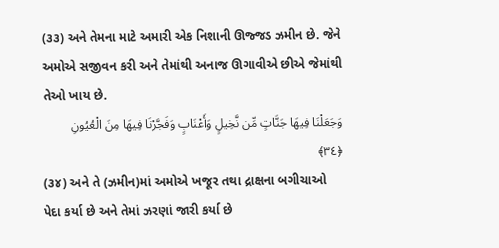(૩૩) અને તેમના માટે અમારી એક નિશાની ઊજ્જડ ઝમીન છે. જેને અમોએ સજીવન કરી અને તેમાંથી અનાજ ઊગાવીએ છીએ જેમાંથી તેઓ ખાય છે.
وَجَعَلْنَا فِيهَا جَنَّاتٍ مِّن نَّخِيلٍ وَأَعْنَابٍ وَفَجَّرْنَا فِيهَا مِنَ الْعُيُونِ ﴿٣٤﴾
(૩૪) અને તે (ઝમીન)માં અમોએ ખજૂર તથા દ્રાક્ષના બગીચાઓ પેદા કર્યા છે અને તેમાં ઝરણાં જારી કર્યા છે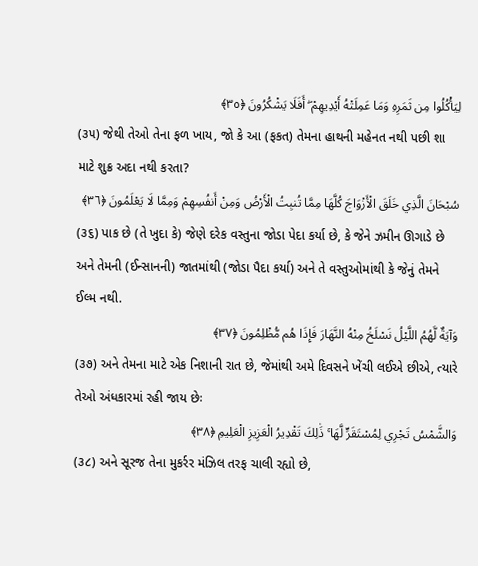لِيَأْكُلُوا مِن ثَمَرِهِ وَمَا عَمِلَتْهُ أَيْدِيهِمْ ۖ أَفَلَا يَشْكُرُونَ ﴿٣٥﴾
(૩૫) જેથી તેઓ તેના ફળ ખાય, જો કે આ (ફકત) તેમના હાથની મહેનત નથી પછી શા માટે શુક્ર અદા નથી કરતા?
سُبْحَانَ الَّذِي خَلَقَ الْأَزْوَاجَ كُلَّهَا مِمَّا تُنبِتُ الْأَرْضُ وَمِنْ أَنفُسِهِمْ وَمِمَّا لَا يَعْلَمُونَ ﴿٣٦﴾
(૩૬) પાક છે (તે ખુદા કે) જેણે દરેક વસ્તુના જોડા પેદા કર્યા છે, કે જેને ઝમીન ઊગાડે છે અને તેમની (ઈન્સાનની) જાતમાંથી (જોડા પૈદા કર્યા) અને તે વસ્તુઓમાંથી કે જેનું તેમને ઈલ્મ નથી.
وَآيَةٌ لَّهُمُ اللَّيْلُ نَسْلَخُ مِنْهُ النَّهَارَ فَإِذَا هُم مُّظْلِمُونَ ﴿٣٧﴾
(૩૭) અને તેમના માટે એક નિશાની રાત છે, જેમાંથી અમે દિવસને ખેંચી લઈએ છીએ, ત્યારે તેઓ અંધકારમાં રહી જાય છેઃ
وَالشَّمْسُ تَجْرِي لِمُسْتَقَرٍّ لَّهَا ۚ ذَٰلِكَ تَقْدِيرُ الْعَزِيزِ الْعَلِيمِ ﴿٣٨﴾
(૩૮) અને સૂરજ તેના મુકર્રર મંઝિલ તરફ ચાલી રહ્યો છે,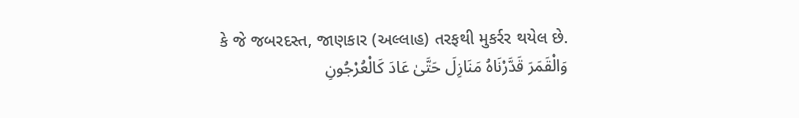કે જે જબરદસ્ત, જાણકાર (અલ્લાહ) તરફથી મુકર્રર થયેલ છે.
وَالْقَمَرَ قَدَّرْنَاهُ مَنَازِلَ حَتَّىٰ عَادَ كَالْعُرْجُونِ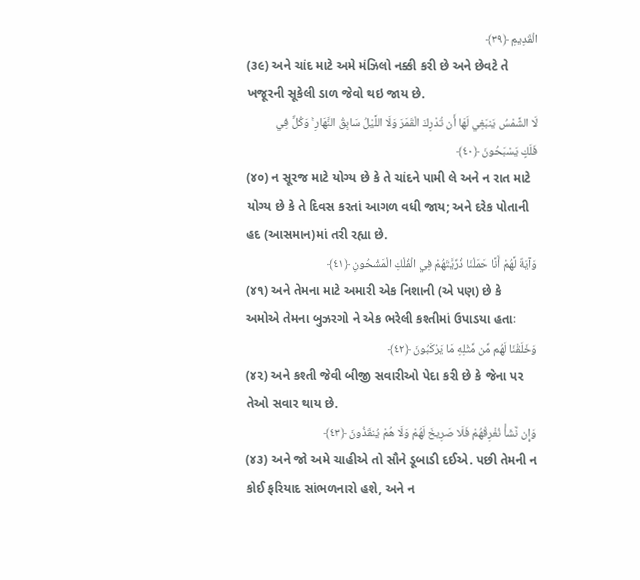الْقَدِيمِ ﴿٣٩﴾
(૩૯) અને ચાંદ માટે અમે મંઝિલો નક્કી કરી છે અને છેવટે તે ખજૂરની સૂકેલી ડાળ જેવો થઇ જાય છે.
لَا الشَّمْسُ يَنبَغِي لَهَا أَن تُدْرِكَ الْقَمَرَ وَلَا اللَّيْلُ سَابِقُ النَّهَارِ ۚ وَكُلٌّ فِي فَلَكٍ يَسْبَحُونَ ﴿٤٠﴾
(૪૦) ન સૂરજ માટે યોગ્ય છે કે તે ચાંદને પામી લે અને ન રાત માટે યોગ્ય છે કે તે દિવસ કરતાં આગળ વધી જાય; અને દરેક પોતાની હદ (આસમાન)માં તરી રહ્યા છે.
وَآيَةٌ لَّهُمْ أَنَّا حَمَلْنَا ذُرِّيَّتَهُمْ فِي الْفُلْكِ الْمَشْحُونِ ﴿٤١﴾
(૪૧) અને તેમના માટે અમારી એક નિશાની (એ પણ) છે કે અમોએ તેમના બુઝરગો ને એક ભરેલી કશ્તીમાં ઉપાડયા હતાઃ
وَخَلَقْنَا لَهُم مِّن مِّثْلِهِ مَا يَرْكَبُونَ ﴿٤٢﴾
(૪૨) અને કશ્તી જેવી બીજી સવારીઓ પેદા કરી છે કે જેના પર તેઓ સવાર થાય છે.
وَإِن نَّشَأْ نُغْرِقْهُمْ فَلَا صَرِيخَ لَهُمْ وَلَا هُمْ يُنقَذُونَ ﴿٤٣﴾
(૪૩) અને જો અમે ચાહીએ તો સૌને ડૂબાડી દઈએ. પછી તેમની ન કોઈ ફરિયાદ સાંભળનારો હશે, અને ન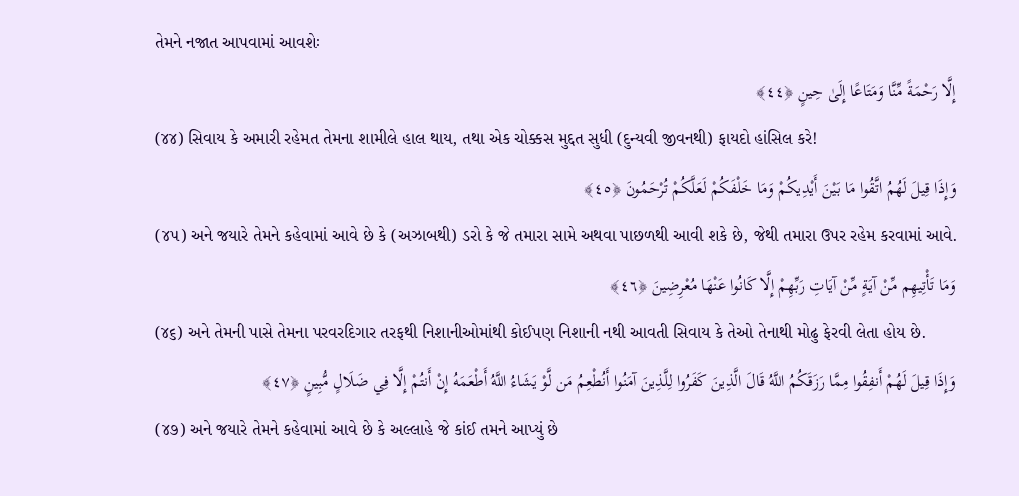તેમને નજાત આપવામાં આવશેઃ
إِلَّا رَحْمَةً مِّنَّا وَمَتَاعًا إِلَىٰ حِينٍ ﴿٤٤﴾
(૪૪) સિવાય કે અમારી રહેમત તેમના શામીલે હાલ થાય, તથા એક ચોક્કસ મુદ્દત સુધી (દુન્યવી જીવનથી) ફાયદો હાંસિલ કરે!
وَإِذَا قِيلَ لَهُمُ اتَّقُوا مَا بَيْنَ أَيْدِيكُمْ وَمَا خَلْفَكُمْ لَعَلَّكُمْ تُرْحَمُونَ ﴿٤٥﴾
(૪૫) અને જયારે તેમને કહેવામાં આવે છે કે (અઝાબથી) ડરો કે જે તમારા સામે અથવા પાછળથી આવી શકે છે, જેથી તમારા ઉપર રહેમ કરવામાં આવે.
وَمَا تَأْتِيهِم مِّنْ آيَةٍ مِّنْ آيَاتِ رَبِّهِمْ إِلَّا كَانُوا عَنْهَا مُعْرِضِينَ ﴿٤٦﴾
(૪૬) અને તેમની પાસે તેમના પરવરદિગાર તરફથી નિશાનીઓમાંથી કોઈપણ નિશાની નથી આવતી સિવાય કે તેઓ તેનાથી મોઢુ ફેરવી લેતા હોય છે.
وَإِذَا قِيلَ لَهُمْ أَنفِقُوا مِمَّا رَزَقَكُمُ اللَّهُ قَالَ الَّذِينَ كَفَرُوا لِلَّذِينَ آمَنُوا أَنُطْعِمُ مَن لَّوْ يَشَاءُ اللَّهُ أَطْعَمَهُ إِنْ أَنتُمْ إِلَّا فِي ضَلَالٍ مُّبِينٍ ﴿٤٧﴾
(૪૭) અને જયારે તેમને કહેવામાં આવે છે કે અલ્લાહે જે કાંઈ તમને આપ્યું છે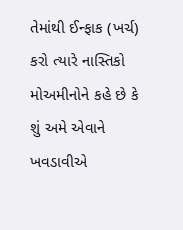તેમાંથી ઈન્ફાક (ખર્ચ) કરો ત્યારે નાસ્તિકો મોઅમીનોને કહે છે કે શું અમે એવાને ખવડાવીએ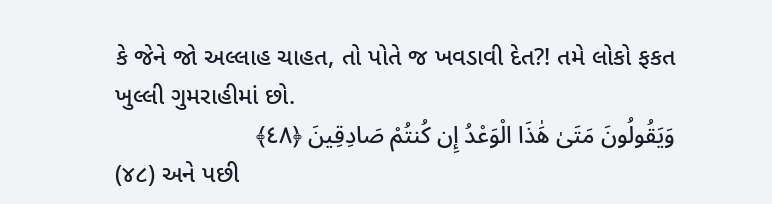કે જેને જો અલ્લાહ ચાહત, તો પોતે જ ખવડાવી દેત?! તમે લોકો ફકત ખુલ્લી ગુમરાહીમાં છો.
وَيَقُولُونَ مَتَىٰ هَٰذَا الْوَعْدُ إِن كُنتُمْ صَادِقِينَ ﴿٤٨﴾
(૪૮) અને પછી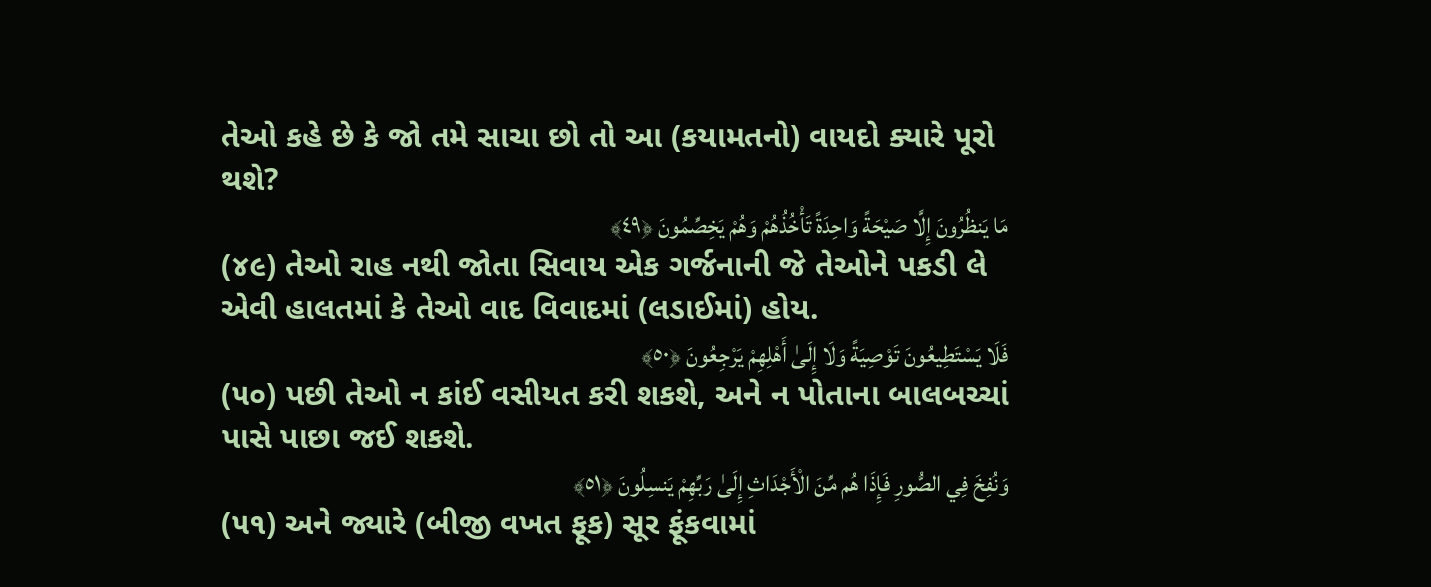તેઓ કહે છે કે જો તમે સાચા છો તો આ (કયામતનો) વાયદો ક્યારે પૂરો થશે?
مَا يَنظُرُونَ إِلَّا صَيْحَةً وَاحِدَةً تَأْخُذُهُمْ وَهُمْ يَخِصِّمُونَ ﴿٤٩﴾
(૪૯) તેઓ રાહ નથી જોતા સિવાય એક ગર્જનાની જે તેઓને પકડી લે એવી હાલતમાં કે તેઓ વાદ વિવાદમાં (લડાઈમાં) હોય.
فَلَا يَسْتَطِيعُونَ تَوْصِيَةً وَلَا إِلَىٰ أَهْلِهِمْ يَرْجِعُونَ ﴿٥٠﴾
(૫૦) પછી તેઓ ન કાંઈ વસીયત કરી શકશે, અને ન પોતાના બાલબચ્ચાં પાસે પાછા જઈ શકશે.
وَنُفِخَ فِي الصُّورِ فَإِذَا هُم مِّنَ الْأَجْدَاثِ إِلَىٰ رَبِّهِمْ يَنسِلُونَ ﴿٥١﴾
(૫૧) અને જ્યારે (બીજી વખત ફૂક) સૂર ફૂંકવામાં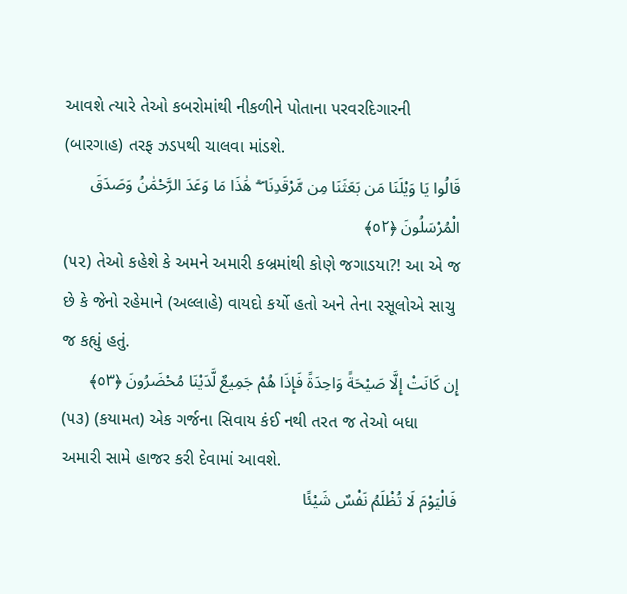આવશે ત્યારે તેઓ કબરોમાંથી નીકળીને પોતાના પરવરદિગારની (બારગાહ) તરફ ઝડપથી ચાલવા માંડશે.
قَالُوا يَا وَيْلَنَا مَن بَعَثَنَا مِن مَّرْقَدِنَا ۜ ۗ هَٰذَا مَا وَعَدَ الرَّحْمَٰنُ وَصَدَقَ الْمُرْسَلُونَ ﴿٥٢﴾
(૫૨) તેઓ કહેશે કે અમને અમારી કબ્રમાંથી કોણે જગાડયા?! આ એ જ છે કે જેનો રહેમાને (અલ્લાહે) વાયદો કર્યો હતો અને તેના રસૂલોએ સાચુ જ કહ્યું હતું.
إِن كَانَتْ إِلَّا صَيْحَةً وَاحِدَةً فَإِذَا هُمْ جَمِيعٌ لَّدَيْنَا مُحْضَرُونَ ﴿٥٣﴾
(૫૩) (કયામત) એક ગર્જના સિવાય કંઈ નથી તરત જ તેઓ બધા અમારી સામે હાજર કરી દેવામાં આવશે.
فَالْيَوْمَ لَا تُظْلَمُ نَفْسٌ شَيْئًا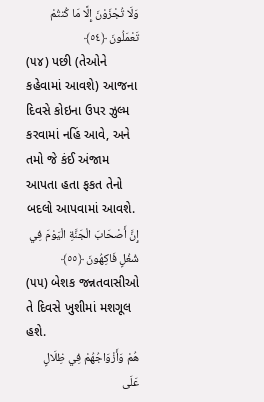وَلَا تُجْزَوْنَ إِلَّا مَا كُنتُمْ تَعْمَلُونَ ﴿٥٤﴾
(૫૪) પછી (તેઓને કહેવામાં આવશે) આજના દિવસે કોઇના ઉપર ઝુલ્મ કરવામાં નહિં આવે, અને તમો જે કંઈ અંજામ આપતા હતા ફકત તેનો બદલો આપવામાં આવશે.
إِنَّ أَصْحَابَ الْجَنَّةِ الْيَوْمَ فِي شُغُلٍ فَاكِهُونَ ﴿٥٥﴾
(૫૫) બેશક જન્નતવાસીઓ તે દિવસે ખુશીમાં મશગૂલ હશે.
هُمْ وَأَزْوَاجُهُمْ فِي ظِلَالٍ عَلَى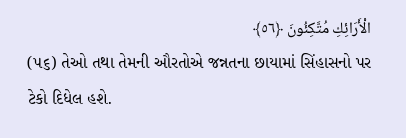الْأَرَائِكِ مُتَّكِئُونَ ﴿٥٦﴾
(૫૬) તેઓ તથા તેમની ઔરતોએ જન્નતના છાયામાં સિંહાસનો પર ટેકો દિધેલ હશે.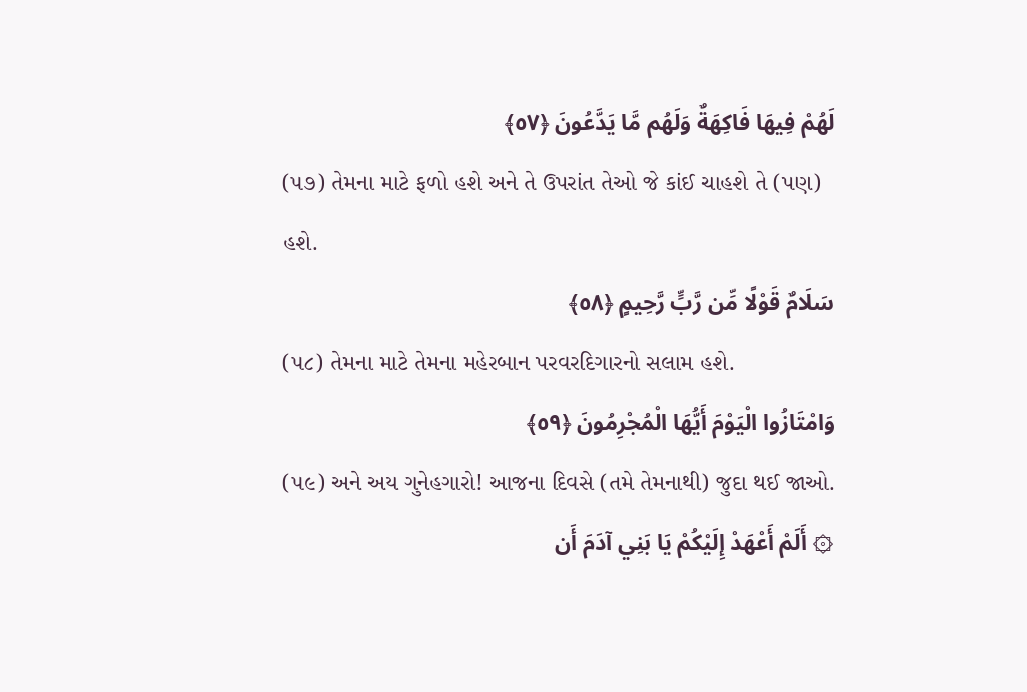لَهُمْ فِيهَا فَاكِهَةٌ وَلَهُم مَّا يَدَّعُونَ ﴿٥٧﴾
(૫૭) તેમના માટે ફળો હશે અને તે ઉપરાંત તેઓ જે કાંઈ ચાહશે તે (પણ) હશે.
سَلَامٌ قَوْلًا مِّن رَّبٍّ رَّحِيمٍ ﴿٥٨﴾
(૫૮) તેમના માટે તેમના મહેરબાન પરવરદિગારનો સલામ હશે.
وَامْتَازُوا الْيَوْمَ أَيُّهَا الْمُجْرِمُونَ ﴿٥٩﴾
(૫૯) અને અય ગુનેહગારો! આજના દિવસે (તમે તેમનાથી) જુદા થઈ જાઓ.
۞ أَلَمْ أَعْهَدْ إِلَيْكُمْ يَا بَنِي آدَمَ أَن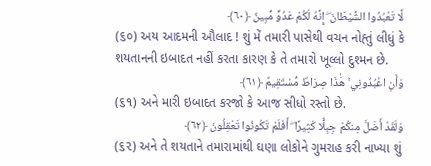لَّا تَعْبُدُوا الشَّيْطَانَ ۖ إِنَّهُ لَكُمْ عَدُوٌّ مُّبِينٌ ﴿٦٠﴾
(૬૦) અય આદમની ઔલાદ ! શું મેં તમારી પાસેથી વચન નોહ્તું લીધું કે શયતાનની ઇબાદત નહીં કરતા કારણ કે તે તમારો ખૂલ્લો દુશ્મન છે.
وَأَنِ اعْبُدُونِي ۚ هَٰذَا صِرَاطٌ مُّسْتَقِيمٌ ﴿٦١﴾
(૬૧) અને મારી ઇબાદત કરજો કે આજ સીધો રસ્તો છે.
وَلَقَدْ أَضَلَّ مِنكُمْ جِبِلًّا كَثِيرًا ۖ أَفَلَمْ تَكُونُوا تَعْقِلُونَ ﴿٦٢﴾
(૬૨) અને તે શયતાને તમારામાંથી ઘણા લોકોને ગુમરાહ કરી નાખ્યા શું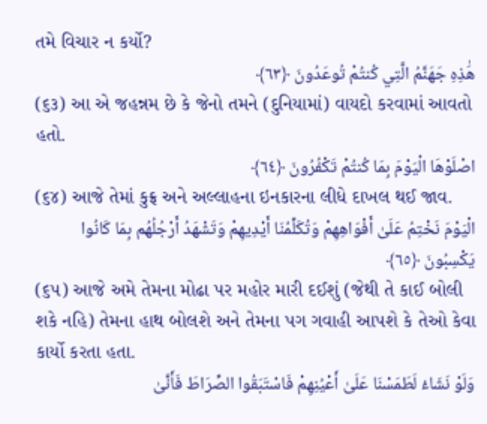તમે વિચાર ન કર્યો?
هَٰذِهِ جَهَنَّمُ الَّتِي كُنتُمْ تُوعَدُونَ ﴿٦٣﴾
(૬૩) આ એ જહન્નમ છે કે જેનો તમને (દુનિયામાં) વાયદો કરવામાં આવતો હતો.
اصْلَوْهَا الْيَوْمَ بِمَا كُنتُمْ تَكْفُرُونَ ﴿٦٤﴾
(૬૪) આજે તેમાં કુફ્ર અને અલ્લાહના ઇનકારના લીધે દાખલ થઈ જાવ.
الْيَوْمَ نَخْتِمُ عَلَىٰ أَفْوَاهِهِمْ وَتُكَلِّمُنَا أَيْدِيهِمْ وَتَشْهَدُ أَرْجُلُهُم بِمَا كَانُوا يَكْسِبُونَ ﴿٦٥﴾
(૬૫) આજે અમે તેમના મોઢા પર મહોર મારી દઈશું (જેથી તે કાઈ બોલી શકે નહિ) તેમના હાથ બોલશે અને તેમના પગ ગવાહી આપશે કે તેઓ કેવા કાર્યો કરતા હતા.
وَلَوْ نَشَاءُ لَطَمَسْنَا عَلَىٰ أَعْيُنِهِمْ فَاسْتَبَقُوا الصِّرَاطَ فَأَنَّىٰ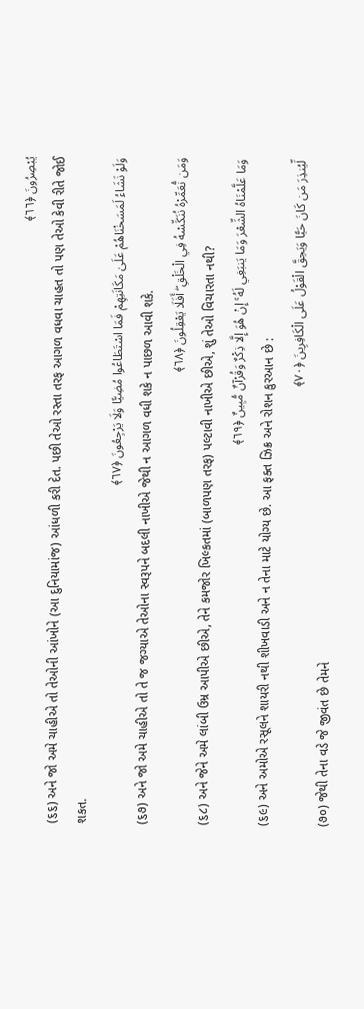يُبْصِرُونَ ﴿٦٦﴾
(૬૬) અને જો અમે ચાહીએ તો તેઓની આંખોને (આ દુનિયામાંજ) આંધળી કરી દેત. પછી તેઓ રસ્તા તરફ આગળ વધવા ચાહત તો પણ તેઓ કેવી રીતે જોઈ શકત.
وَلَوْ نَشَاءُ لَمَسَخْنَاهُمْ عَلَىٰ مَكَانَتِهِمْ فَمَا اسْتَطَاعُوا مُضِيًّا وَلَا يَرْجِعُونَ ﴿٦٧﴾
(૬૭) અને જો અમે ચાહીએ તો તે જ જગ્યાએ તેઓના સ્વરૂપને બદલી નાખીએ જેથી ન આગળ વધી શકે ન પાછળ આવી શકે.
وَمَن نُّعَمِّرْهُ نُنَكِّسْهُ فِي الْخَلْقِ ۖ أَفَلَا يَعْقِلُونَ ﴿٦٨﴾
(૬૮) અને જેને અમે લાંબી ઉમ્ર આપીએ છીએ, તેને કમજોર ખિલ્કતમાં (બાળપણ તરફ) પલ્ટાવી નાખીએ છીએ, શું તેઓ વિચારતા નથી?
وَمَا عَلَّمْنَاهُ الشِّعْرَ وَمَا يَنبَغِي لَهُ ۚ إِنْ هُوَ إِلَّا ذِكْرٌ وَقُرْآنٌ مُّبِينٌ ﴿٦٩﴾
(૬૯) અને અમોએ રસૂલને શાયરી નથી શીખવાડી અને ન તેના માટે યોગ્ય છે. આ ફક્ત ઝિક્ર અને રોશન કુરઆન છે :
لِّيُنذِرَ مَن كَانَ حَيًّا وَيَحِقَّ الْقَوْلُ عَلَى الْكَافِرِينَ ﴿٧٠﴾
(૭૦) જેથી તેના વડે જે જીવંત છે તેમને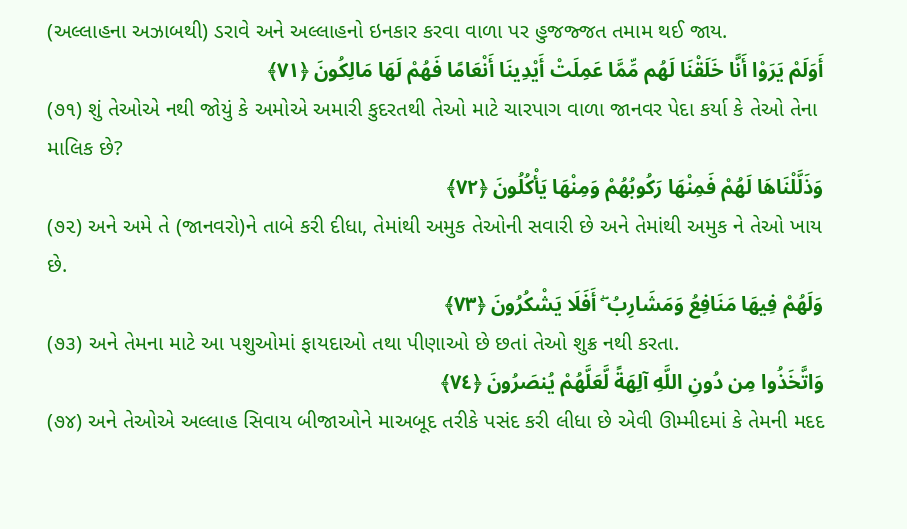(અલ્લાહના અઝાબથી) ડરાવે અને અલ્લાહનો ઇનકાર કરવા વાળા પર હુજજ્જત તમામ થઈ જાય.
أَوَلَمْ يَرَوْا أَنَّا خَلَقْنَا لَهُم مِّمَّا عَمِلَتْ أَيْدِينَا أَنْعَامًا فَهُمْ لَهَا مَالِكُونَ ﴿٧١﴾
(૭૧) શું તેઓએ નથી જોયું કે અમોએ અમારી કુદરતથી તેઓ માટે ચારપાગ વાળા જાનવર પેદા કર્યા કે તેઓ તેના માલિક છે?
وَذَلَّلْنَاهَا لَهُمْ فَمِنْهَا رَكُوبُهُمْ وَمِنْهَا يَأْكُلُونَ ﴿٧٢﴾
(૭૨) અને અમે તે (જાનવરો)ને તાબે કરી દીધા, તેમાંથી અમુક તેઓની સવારી છે અને તેમાંથી અમુક ને તેઓ ખાય છે.
وَلَهُمْ فِيهَا مَنَافِعُ وَمَشَارِبُ ۖ أَفَلَا يَشْكُرُونَ ﴿٧٣﴾
(૭૩) અને તેમના માટે આ પશુઓમાં ફાયદાઓ તથા પીણાઓ છે છતાં તેઓ શુક્ર નથી કરતા.
وَاتَّخَذُوا مِن دُونِ اللَّهِ آلِهَةً لَّعَلَّهُمْ يُنصَرُونَ ﴿٧٤﴾
(૭૪) અને તેઓએ અલ્લાહ સિવાય બીજાઓને માઅબૂદ તરીકે પસંદ કરી લીધા છે એવી ઊમ્મીદમાં કે તેમની મદદ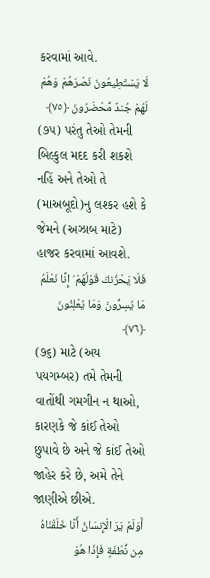કરવામાં આવે.
لَا يَسْتَطِيعُونَ نَصْرَهُمْ وَهُمْ لَهُمْ جُندٌ مُّحْضَرُونَ ﴿٧٥﴾
(૭૫) પરંતુ તેઓ તેમની બિલ્કુલ મદદ કરી શકશે નહિં અને તેઓ તે (માઅબૂદો)નુ લશ્કર હશે કે જેમને (અઝાબ માટે) હાજર કરવામાં આવશે.
فَلَا يَحْزُنكَ قَوْلُهُمْ ۘ إِنَّا نَعْلَمُ مَا يُسِرُّونَ وَمَا يُعْلِنُونَ ﴿٧٦﴾
(૭૬) માટે (અય પયગમ્બર) તમે તેમની વાતોંથી ગમગીન ન થાઓ, કારણકે જે કાંઈ તેઓ છુપાવે છે અને જે કાંઈ તેઓ જાહેર કરે છે, અમે તેને જાણીએ છીએ.
أَوَلَمْ يَرَ الْإِنسَانُ أَنَّا خَلَقْنَاهُ مِن نُّطْفَةٍ فَإِذَا هُوَ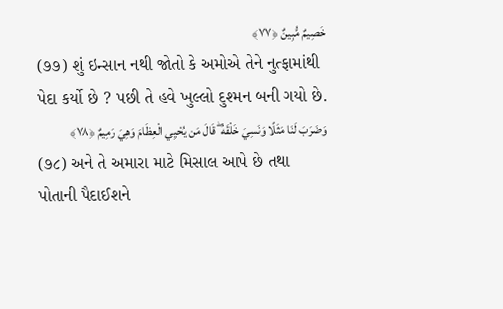خَصِيمٌ مُّبِينٌ ﴿٧٧﴾
(૭૭) શું ઇન્સાન નથી જોતો કે અમોએ તેને નુત્ફામાંથી પેદા કર્યો છે ? પછી તે હવે ખુલ્લો દુશ્મન બની ગયો છે.
وَضَرَبَ لَنَا مَثَلًا وَنَسِيَ خَلْقَهُ ۖ قَالَ مَن يُحْيِي الْعِظَامَ وَهِيَ رَمِيمٌ ﴿٧٨﴾
(૭૮) અને તે અમારા માટે મિસાલ આપે છે તથા પોતાની પૈદાઈશને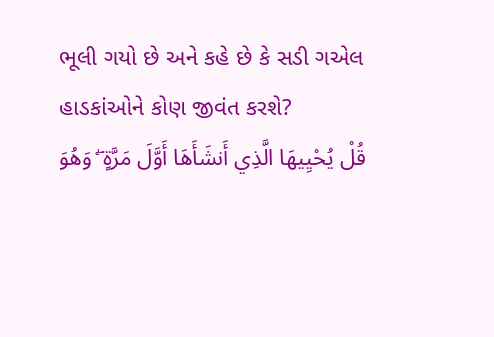ભૂલી ગયો છે અને કહે છે કે સડી ગએલ હાડકાંઓને કોણ જીવંત કરશે?
قُلْ يُحْيِيهَا الَّذِي أَنشَأَهَا أَوَّلَ مَرَّةٍ ۖ وَهُوَ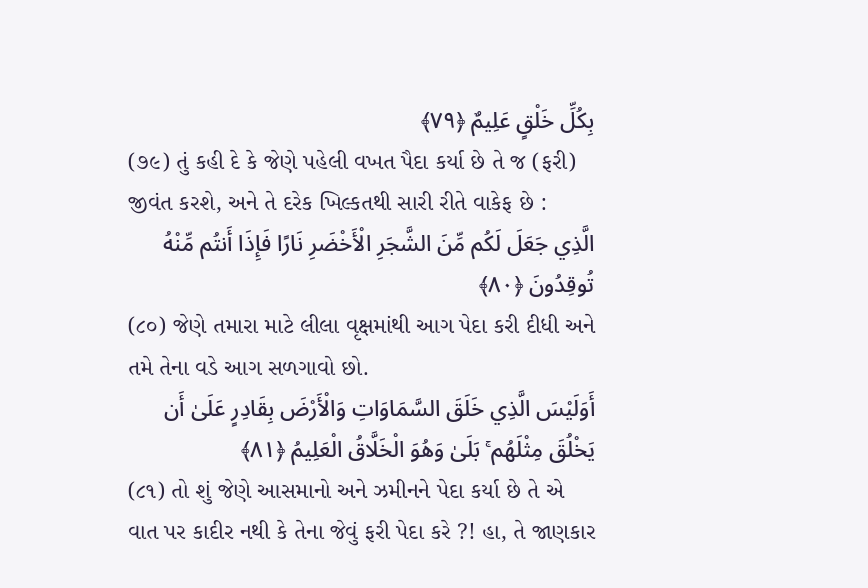بِكُلِّ خَلْقٍ عَلِيمٌ ﴿٧٩﴾
(૭૯) તું કહી દે કે જેણે પહેલી વખત પૈદા કર્યા છે તે જ (ફરી) જીવંત કરશે, અને તે દરેક ખિલ્કતથી સારી રીતે વાકેફ છે :
الَّذِي جَعَلَ لَكُم مِّنَ الشَّجَرِ الْأَخْضَرِ نَارًا فَإِذَا أَنتُم مِّنْهُ تُوقِدُونَ ﴿٨٠﴾
(૮૦) જેણે તમારા માટે લીલા વૃક્ષમાંથી આગ પેદા કરી દીધી અને તમે તેના વડે આગ સળગાવો છો.
أَوَلَيْسَ الَّذِي خَلَقَ السَّمَاوَاتِ وَالْأَرْضَ بِقَادِرٍ عَلَىٰ أَن يَخْلُقَ مِثْلَهُم ۚ بَلَىٰ وَهُوَ الْخَلَّاقُ الْعَلِيمُ ﴿٨١﴾
(૮૧) તો શું જેણે આસમાનો અને ઝમીનને પેદા કર્યા છે તે એ વાત પર કાદીર નથી કે તેના જેવું ફરી પેદા કરે ?! હા, તે જાણકાર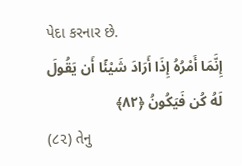પેદા કરનાર છે.
إِنَّمَا أَمْرُهُ إِذَا أَرَادَ شَيْئًا أَن يَقُولَ لَهُ كُن فَيَكُونُ ﴿٨٢﴾
(૮૨) તેનુ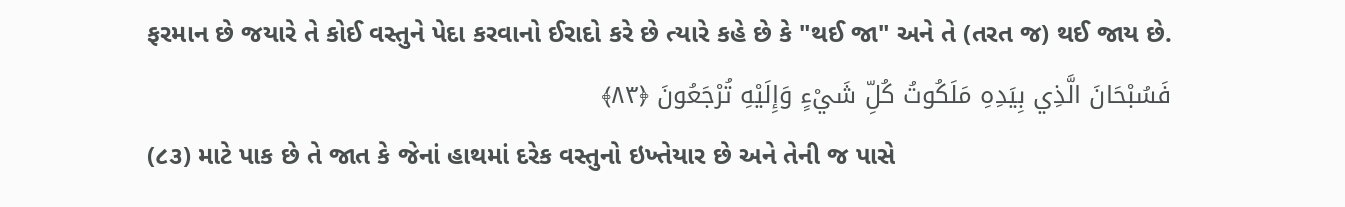ફરમાન છે જયારે તે કોઈ વસ્તુને પેદા કરવાનો ઈરાદો કરે છે ત્યારે કહે છે કે "થઈ જા" અને તે (તરત જ) થઈ જાય છે.
فَسُبْحَانَ الَّذِي بِيَدِهِ مَلَكُوتُ كُلِّ شَيْءٍ وَإِلَيْهِ تُرْجَعُونَ ﴿٨٣﴾
(૮૩) માટે પાક છે તે જાત કે જેનાં હાથમાં દરેક વસ્તુનો ઇખ્તેયાર છે અને તેની જ પાસે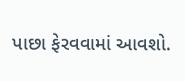પાછા ફેરવવામાં આવશો.